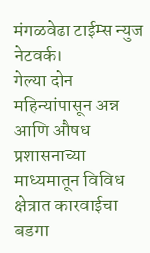मंगळवेढा टाईम्स न्युज नेटवर्क।
गेल्या दोन महिन्यांपासून अन्न आणि औषध प्रशासनाच्या माध्यमातून विविध क्षेत्रात कारवाईचा बडगा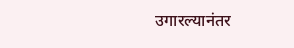उगारल्यानंतर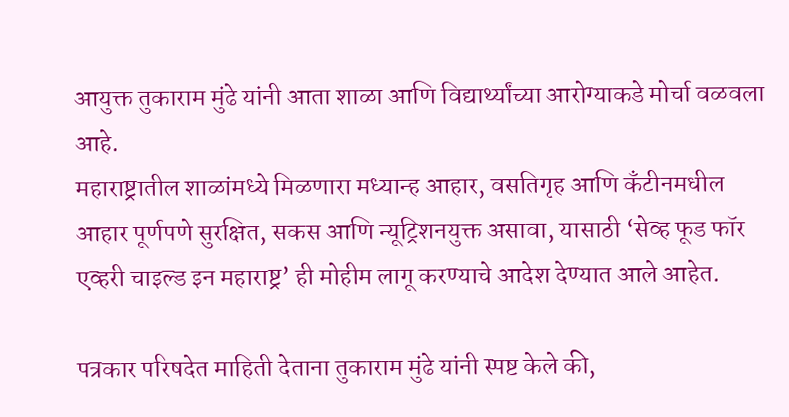आयुक्त तुकाराम मुंढे यांनी आता शाळा आणि विद्यार्थ्यांच्या आरोग्याकडे मोर्चा वळवला आहे.
महाराष्ट्रातील शाळांमध्ये मिळणारा मध्यान्ह आहार, वसतिगृह आणि कँटीनमधील आहार पूर्णपणे सुरक्षित, सकस आणि न्यूट्रिशनयुक्त असावा, यासाठी ‘सेव्ह फूड फॉर एव्हरी चाइल्ड इन महाराष्ट्र’ ही मोहीम लागू करण्याचे आदेश देण्यात आले आहेत.

पत्रकार परिषदेत माहिती देताना तुकाराम मुंढे यांनी स्पष्ट केले की,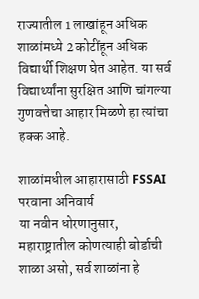राज्यातील 1 लाखांहून अधिक शाळांमध्ये 2 कोटींहून अधिक विद्यार्थी शिक्षण घेत आहेत. या सर्व विद्यार्थ्यांना सुरक्षित आणि चांगल्या गुणवत्तेचा आहार मिळणे हा त्यांचा हक्क आहे.

शाळांमधील आहारासाठी FSSAI परवाना अनिवार्य
या नवीन धोरणानुसार, महाराष्ट्रातील कोणत्याही बोर्डाची शाळा असो, सर्व शाळांना हे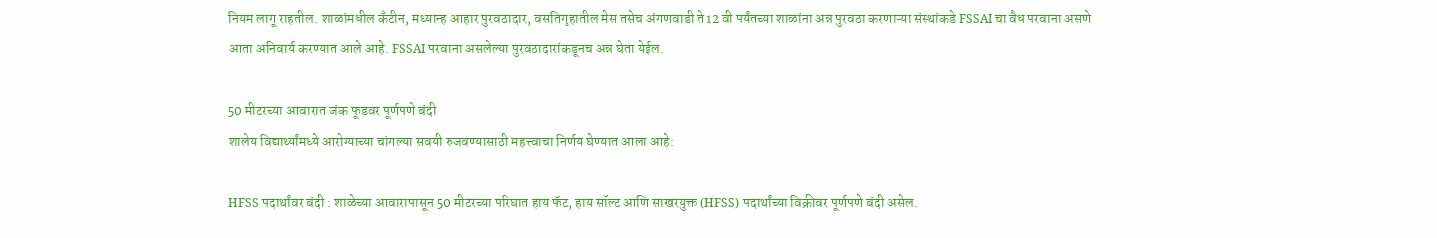नियम लागू राहतील. शाळांमधील कँटीन, मध्यान्ह आहार पुरवठादार, वसतिगृहातील मेस तसेच अंगणवाडी ते12 वी पर्यंतच्या शाळांना अन्न पुरवठा करणाऱ्या संस्थांकडे FSSAI चा वैध परवाना असणे आता अनिवार्य करण्यात आले आहे. FSSAI परवाना असलेल्या पुरवठादारांकडूनच अन्न घेता येईल.

50 मीटरच्या आवारात जंक फूडवर पूर्णपणे बंदी
शालेय विद्यार्थ्यांमध्ये आरोग्याच्या चांगल्या सवयी रुजवण्यासाठी महत्त्वाचा निर्णय घेण्यात आला आहे:

HFSS पदार्थांवर बंदी : शाळेच्या आवारापासून 50 मीटरच्या परिघात हाय फॅट, हाय सॉल्ट आणि साखरयुक्त (HFSS) पदार्थांच्या विक्रीवर पूर्णपणे बंदी असेल.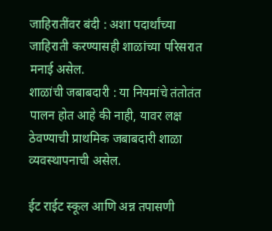जाहिरातींवर बंदी : अशा पदार्थांच्या जाहिराती करण्यासही शाळांच्या परिसरात मनाई असेल.
शाळांची जबाबदारी : या नियमांचे तंतोतंत पालन होत आहे की नाही, यावर लक्ष ठेवण्याची प्राथमिक जबाबदारी शाळा व्यवस्थापनाची असेल.

ईट राईट स्कूल आणि अन्न तपासणी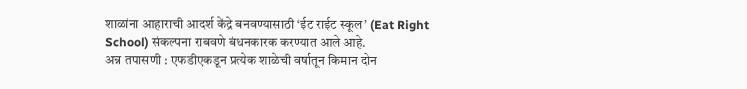शाळांना आहाराची आदर्श केंद्रे बनवण्यासाठी ‘ईट राईट स्कूल’ (Eat Right School) संकल्पना राबवणे बंधनकारक करण्यात आले आहे.
अन्न तपासणी : एफडीएकडून प्रत्येक शाळेची वर्षातून किमान दोन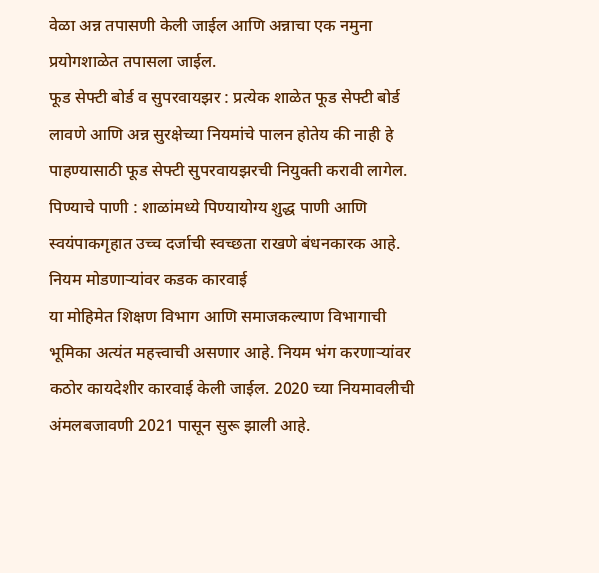वेळा अन्न तपासणी केली जाईल आणि अन्नाचा एक नमुना प्रयोगशाळेत तपासला जाईल.
फूड सेफ्टी बोर्ड व सुपरवायझर : प्रत्येक शाळेत फूड सेफ्टी बोर्ड लावणे आणि अन्न सुरक्षेच्या नियमांचे पालन होतेय की नाही हे पाहण्यासाठी फूड सेफ्टी सुपरवायझरची नियुक्ती करावी लागेल.
पिण्याचे पाणी : शाळांमध्ये पिण्यायोग्य शुद्ध पाणी आणि स्वयंपाकगृहात उच्च दर्जाची स्वच्छता राखणे बंधनकारक आहे.
नियम मोडणाऱ्यांवर कडक कारवाई
या मोहिमेत शिक्षण विभाग आणि समाजकल्याण विभागाची भूमिका अत्यंत महत्त्वाची असणार आहे. नियम भंग करणाऱ्यांवर कठोर कायदेशीर कारवाई केली जाईल. 2020 च्या नियमावलीची अंमलबजावणी 2021 पासून सुरू झाली आहे.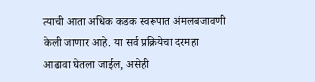त्याची आता अधिक कडक स्वरूपात अंमलबजावणी केली जाणार आहे. या सर्व प्रक्रियेचा दरमहा आढावा घेतला जाईल, असेही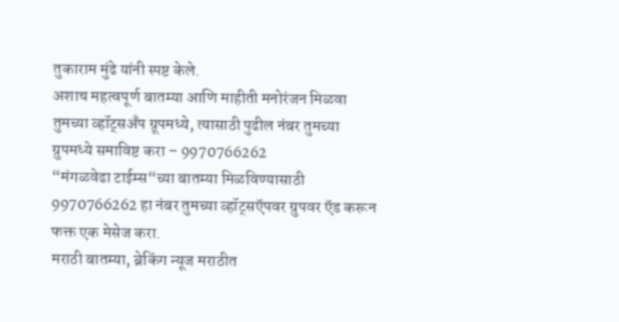तुकाराम मुंढे यांनी स्पष्ट केले.
अशाच महत्वपूर्ण बातम्या आणि माहीती मनोरंजन मिळवा तुमच्या व्हॉट्सअँप ग्रूपमध्ये, त्यासाठी पुढील नंबर तुमच्या ग्रुपमध्ये समाविष्ट करा – 9970766262
“मंगळवेढा टाईम्स“च्या बातम्या मिळविण्यासाठी 9970766262 हा नंबर तुमच्या व्हॉट्सऍपवर ग्रुपवर ऍड करून फक्त एक मेसेज करा.
मराठी बातम्या, ब्रेकिंग न्यूज मराठीत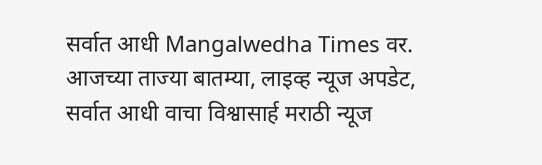सर्वात आधी Mangalwedha Times वर. आजच्या ताज्या बातम्या, लाइव्ह न्यूज अपडेट, सर्वात आधी वाचा विश्वासार्ह मराठी न्यूज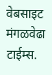वेबसाइट मंगळवेढा टाईम्स.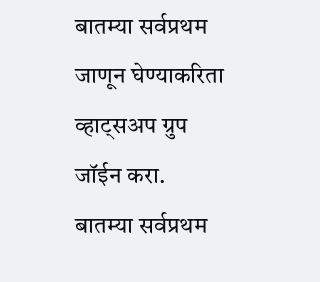बातम्या सर्वप्रथम जाणून घेण्याकरिता व्हाट्सअप ग्रुप जॉईन करा.
बातम्या सर्वप्रथम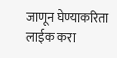जाणून घेण्याकरिता लाईक करा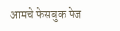आमचे फेसबुक पेज